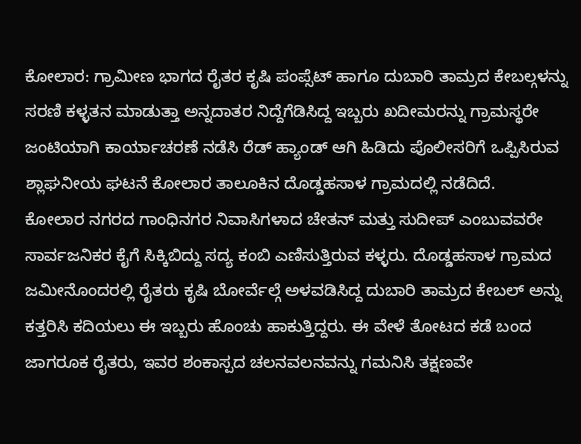ಕೋಲಾರ: ಗ್ರಾಮೀಣ ಭಾಗದ ರೈತರ ಕೃಷಿ ಪಂಪ್ಸೆಟ್ ಹಾಗೂ ದುಬಾರಿ ತಾಮ್ರದ ಕೇಬಲ್ಗಳನ್ನು ಸರಣಿ ಕಳ್ಳತನ ಮಾಡುತ್ತಾ ಅನ್ನದಾತರ ನಿದ್ದೆಗೆಡಿಸಿದ್ದ ಇಬ್ಬರು ಖದೀಮರನ್ನು ಗ್ರಾಮಸ್ಥರೇ ಜಂಟಿಯಾಗಿ ಕಾರ್ಯಾಚರಣೆ ನಡೆಸಿ ರೆಡ್ ಹ್ಯಾಂಡ್ ಆಗಿ ಹಿಡಿದು ಪೊಲೀಸರಿಗೆ ಒಪ್ಪಿಸಿರುವ ಶ್ಲಾಘನೀಯ ಘಟನೆ ಕೋಲಾರ ತಾಲೂಕಿನ ದೊಡ್ಡಹಸಾಳ ಗ್ರಾಮದಲ್ಲಿ ನಡೆದಿದೆ.
ಕೋಲಾರ ನಗರದ ಗಾಂಧಿನಗರ ನಿವಾಸಿಗಳಾದ ಚೇತನ್ ಮತ್ತು ಸುದೀಪ್ ಎಂಬುವವರೇ ಸಾರ್ವಜನಿಕರ ಕೈಗೆ ಸಿಕ್ಕಿಬಿದ್ದು ಸದ್ಯ ಕಂಬಿ ಎಣಿಸುತ್ತಿರುವ ಕಳ್ಳರು. ದೊಡ್ಡಹಸಾಳ ಗ್ರಾಮದ ಜಮೀನೊಂದರಲ್ಲಿ ರೈತರು ಕೃಷಿ ಬೋರ್ವೆಲ್ಗೆ ಅಳವಡಿಸಿದ್ದ ದುಬಾರಿ ತಾಮ್ರದ ಕೇಬಲ್ ಅನ್ನು ಕತ್ತರಿಸಿ ಕದಿಯಲು ಈ ಇಬ್ಬರು ಹೊಂಚು ಹಾಕುತ್ತಿದ್ದರು. ಈ ವೇಳೆ ತೋಟದ ಕಡೆ ಬಂದ ಜಾಗರೂಕ ರೈತರು, ಇವರ ಶಂಕಾಸ್ಪದ ಚಲನವಲನವನ್ನು ಗಮನಿಸಿ ತಕ್ಷಣವೇ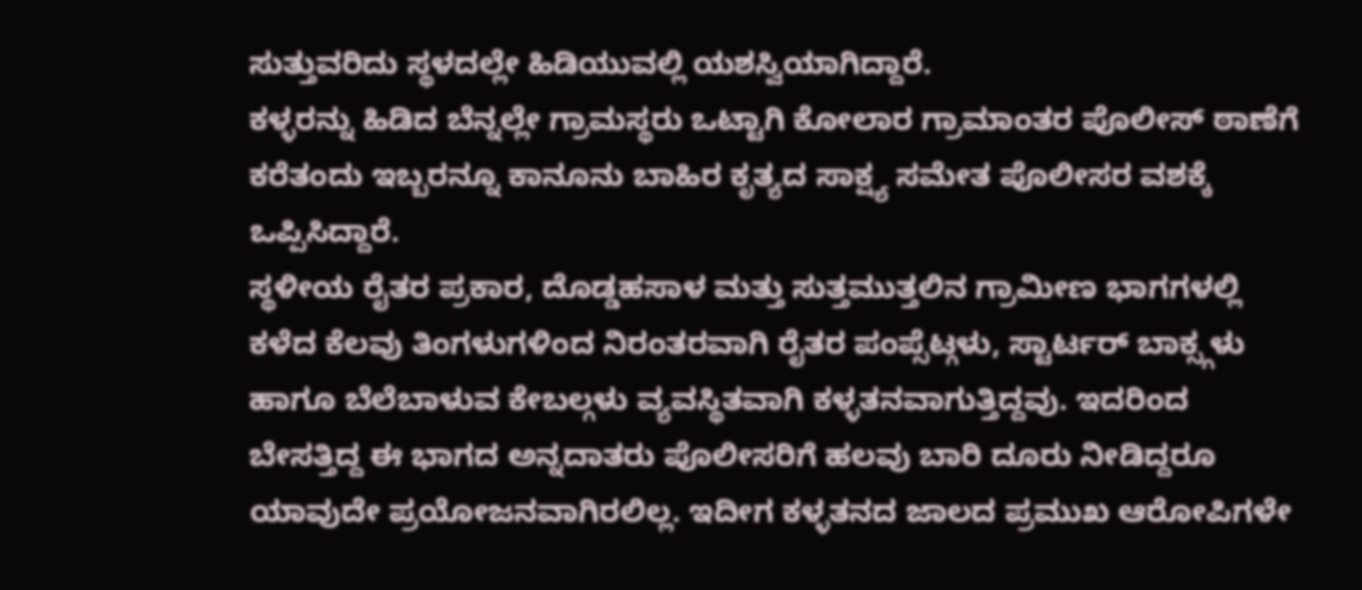ಸುತ್ತುವರಿದು ಸ್ಥಳದಲ್ಲೇ ಹಿಡಿಯುವಲ್ಲಿ ಯಶಸ್ವಿಯಾಗಿದ್ದಾರೆ.
ಕಳ್ಳರನ್ನು ಹಿಡಿದ ಬೆನ್ನಲ್ಲೇ ಗ್ರಾಮಸ್ಥರು ಒಟ್ಟಾಗಿ ಕೋಲಾರ ಗ್ರಾಮಾಂತರ ಪೊಲೀಸ್ ಠಾಣೆಗೆ ಕರೆತಂದು ಇಬ್ಬರನ್ನೂ ಕಾನೂನು ಬಾಹಿರ ಕೃತ್ಯದ ಸಾಕ್ಷ್ಯ ಸಮೇತ ಪೊಲೀಸರ ವಶಕ್ಕೆ ಒಪ್ಪಿಸಿದ್ದಾರೆ.
ಸ್ಥಳೀಯ ರೈತರ ಪ್ರಕಾರ, ದೊಡ್ಡಹಸಾಳ ಮತ್ತು ಸುತ್ತಮುತ್ತಲಿನ ಗ್ರಾಮೀಣ ಭಾಗಗಳಲ್ಲಿ ಕಳೆದ ಕೆಲವು ತಿಂಗಳುಗಳಿಂದ ನಿರಂತರವಾಗಿ ರೈತರ ಪಂಪ್ಸೆಟ್ಗಳು, ಸ್ಟಾರ್ಟರ್ ಬಾಕ್ಸ್ಗಳು ಹಾಗೂ ಬೆಲೆಬಾಳುವ ಕೇಬಲ್ಗಳು ವ್ಯವಸ್ಥಿತವಾಗಿ ಕಳ್ಳತನವಾಗುತ್ತಿದ್ದವು. ಇದರಿಂದ ಬೇಸತ್ತಿದ್ದ ಈ ಭಾಗದ ಅನ್ನದಾತರು ಪೊಲೀಸರಿಗೆ ಹಲವು ಬಾರಿ ದೂರು ನೀಡಿದ್ದರೂ ಯಾವುದೇ ಪ್ರಯೋಜನವಾಗಿರಲಿಲ್ಲ. ಇದೀಗ ಕಳ್ಳತನದ ಜಾಲದ ಪ್ರಮುಖ ಆರೋಪಿಗಳೇ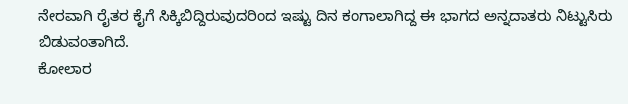ನೇರವಾಗಿ ರೈತರ ಕೈಗೆ ಸಿಕ್ಕಿಬಿದ್ದಿರುವುದರಿಂದ ಇಷ್ಟು ದಿನ ಕಂಗಾಲಾಗಿದ್ದ ಈ ಭಾಗದ ಅನ್ನದಾತರು ನಿಟ್ಟುಸಿರು ಬಿಡುವಂತಾಗಿದೆ.
ಕೋಲಾರ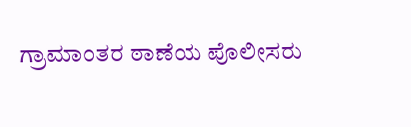ಗ್ರಾಮಾಂತರ ಠಾಣೆಯ ಪೊಲೀಸರು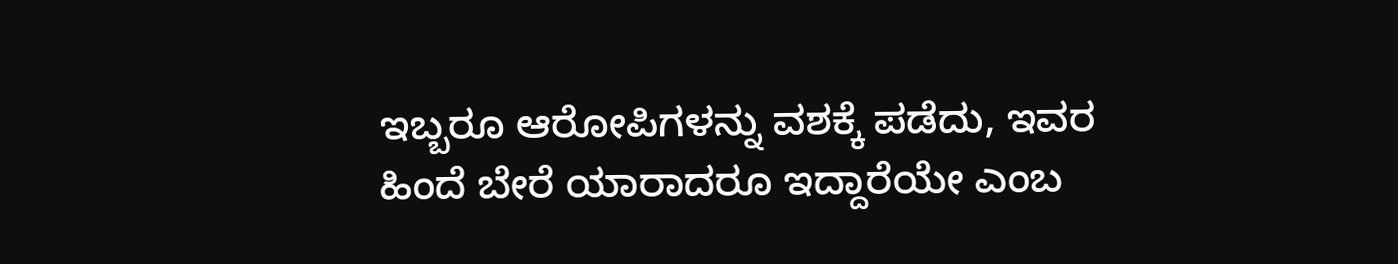ಇಬ್ಬರೂ ಆರೋಪಿಗಳನ್ನು ವಶಕ್ಕೆ ಪಡೆದು, ಇವರ ಹಿಂದೆ ಬೇರೆ ಯಾರಾದರೂ ಇದ್ದಾರೆಯೇ ಎಂಬ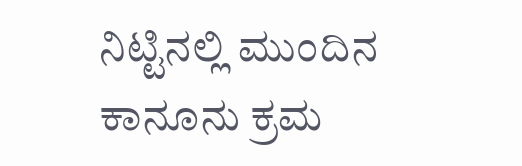ನಿಟ್ಟಿನಲ್ಲಿ ಮುಂದಿನ ಕಾನೂನು ಕ್ರಮ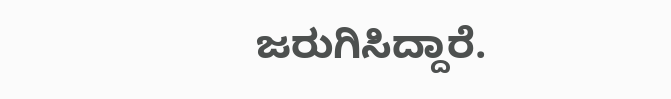ಜರುಗಿಸಿದ್ದಾರೆ.